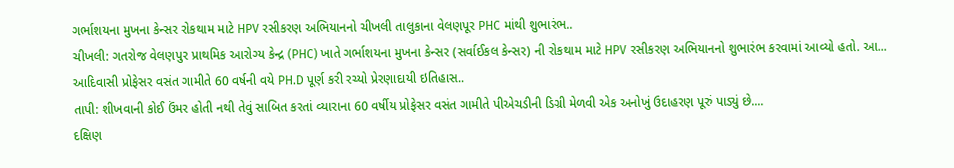ગર્ભાશયના મુખના કેન્સર રોકથામ માટે HPV રસીકરણ અભિયાનનો ચીખલી તાલુકાના વેલણપૂર PHC માંથી શુભારંભ..
ચીખલી: ગતરોજ વેલણપુર પ્રાથમિક આરોગ્ય કેન્દ્ર (PHC) ખાતે ગર્ભાશયના મુખના કેન્સર (સર્વાઈકલ કેન્સર) ની રોકથામ માટે HPV રસીકરણ અભિયાનનો શુભારંભ કરવામાં આવ્યો હતો. આ...
આદિવાસી પ્રોફેસર વસંત ગામીતે 60 વર્ષની વયે PH.D પૂર્ણ કરી રચ્યો પ્રેરણાદાયી ઇતિહાસ..
તાપી: શીખવાની કોઈ ઉંમર હોતી નથી તેવું સાબિત કરતાં વ્યારાના 60 વર્ષીય પ્રોફેસર વસંત ગામીતે પીએચડીની ડિગ્રી મેળવી એક અનોખું ઉદાહરણ પૂરું પાડ્યું છે....
દક્ષિણ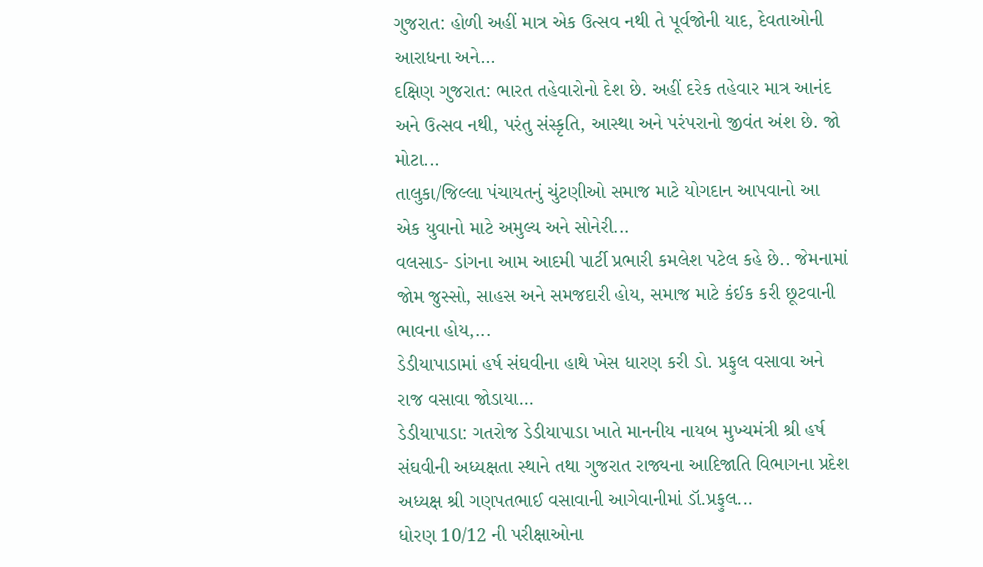ગુજરાત: હોળી અહીં માત્ર એક ઉત્સવ નથી તે પૂર્વજોની યાદ, દેવતાઓની આરાધના અને...
દક્ષિણ ગુજરાત: ભારત તહેવારોનો દેશ છે. અહીં દરેક તહેવાર માત્ર આનંદ અને ઉત્સવ નથી, પરંતુ સંસ્કૃતિ, આસ્થા અને પરંપરાનો જીવંત અંશ છે. જો મોટા...
તાલુકા/જિલ્લા પંચાયતનું ચુંટણીઓ સમાજ માટે યોગદાન આપવાનો આ એક યુવાનો માટે અમુલ્ય અને સોનેરી...
વલસાડ- ડાંગના આમ આદમી પાર્ટી પ્રભારી કમલેશ પટેલ કહે છે.. જેમનામાં જોમ જુસ્સો, સાહસ અને સમજદારી હોય, સમાજ માટે કંઈક કરી છૂટવાની ભાવના હોય,...
ડેડીયાપાડામાં હર્ષ સંઘવીના હાથે ખેસ ધારણ કરી ડો. પ્રફુલ વસાવા અને રાજ વસાવા જોડાયા...
ડેડીયાપાડા: ગતરોજ ડેડીયાપાડા ખાતે માનનીય નાયબ મુખ્યમંત્રી શ્રી હર્ષ સંઘવીની અધ્યક્ષતા સ્થાને તથા ગુજરાત રાજ્યના આદિજાતિ વિભાગના પ્રદેશ અધ્યક્ષ શ્રી ગણપતભાઈ વસાવાની આગેવાનીમાં ડૉ.પ્રફુલ...
ધોરણ 10/12 ની પરીક્ષાઓના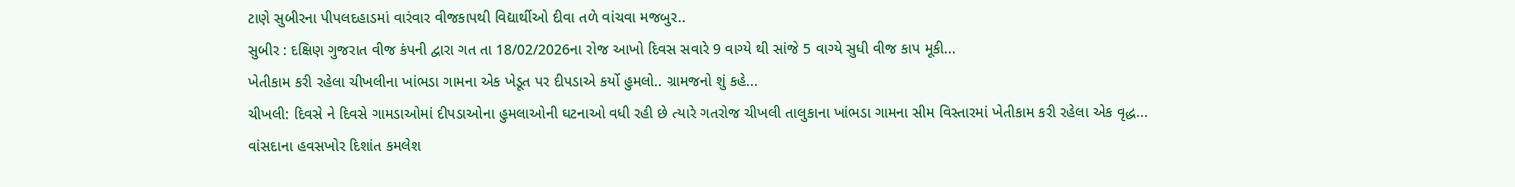ટાણે સુબીરના પીપલદહાડમાં વારંવાર વીજકાપથી વિદ્યાર્થીઓ દીવા તળે વાંચવા મજબુર..
સુબીર : દક્ષિણ ગુજરાત વીજ કંપની દ્વારા ગત તા 18/02/2026ના રોજ આખો દિવસ સવારે 9 વાગ્યે થી સાંજે 5 વાગ્યે સુધી વીજ કાપ મૂકી...
ખેતીકામ કરી રહેલા ચીખલીના ખાંભડા ગામના એક ખેડૂત પર દીપડાએ કર્યો હુમલો.. ગ્રામજનો શું કહે...
ચીખલી: દિવસે ને દિવસે ગામડાઓમાં દીપડાઓના હુમલાઓની ઘટનાઓ વધી રહી છે ત્યારે ગતરોજ ચીખલી તાલુકાના ખાંભડા ગામના સીમ વિસ્તારમાં ખેતીકામ કરી રહેલા એક વૃદ્ધ...
વાંસદાના હવસખોર દિશાંત કમલેશ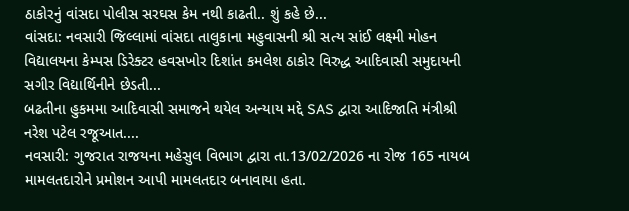ઠાકોરનું વાંસદા પોલીસ સરઘસ કેમ નથી કાઢતી.. શું કહે છે...
વાંસદા: નવસારી જિલ્લામાં વાંસદા તાલુકાના મહુવાસની શ્રી સત્ય સાંઈ લક્ષ્મી મોહન વિદ્યાલયના કેમ્પસ ડિરેક્ટર હવસખોર દિશાંત કમલેશ ઠાકોર વિરુદ્ધ આદિવાસી સમુદાયની સગીર વિદ્યાર્થિનીને છેડતી...
બઢતીના હુકમમા આદિવાસી સમાજને થયેલ અન્યાય મદ્દે SAS દ્વારા આદિજાતિ મંત્રીશ્રી નરેશ પટેલ રજૂઆત....
નવસારી: ગુજરાત રાજયના મહેસુલ વિભાગ દ્વારા તા.13/02/2026 ના રોજ 165 નાયબ મામલતદારોને પ્રમોશન આપી મામલતદાર બનાવાયા હતા.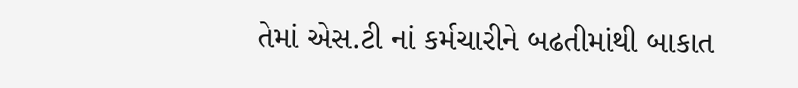તેમાં એસ.ટી નાં કર્મચારીને બઢતીમાંથી બાકાત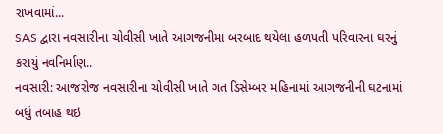રાખવામાં...
SAS દ્વારા નવસારીના ચોવીસી ખાતે આગજનીમા બરબાદ થયેલા હળપતી પરિવારના ઘરનું કરાયું નવનિર્માણ..
નવસારી: આજરોજ નવસારીના ચોવીસી ખાતે ગત ડિસેમ્બર મહિનામાં આગજનીની ઘટનામાં બધું તબાહ થઇ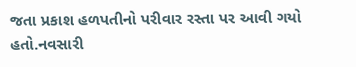જતા પ્રકાશ હળપતીનો પરીવાર રસ્તા પર આવી ગયો હતો.નવસારી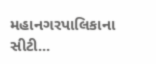મહાનગરપાલિકાના સીટી...